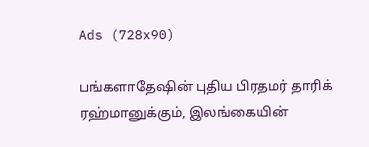Ads (728x90)

பங்களாதேஷின் புதிய பிரதமர் தாரிக் ரஹ்மானுக்கும், இலங்கையின்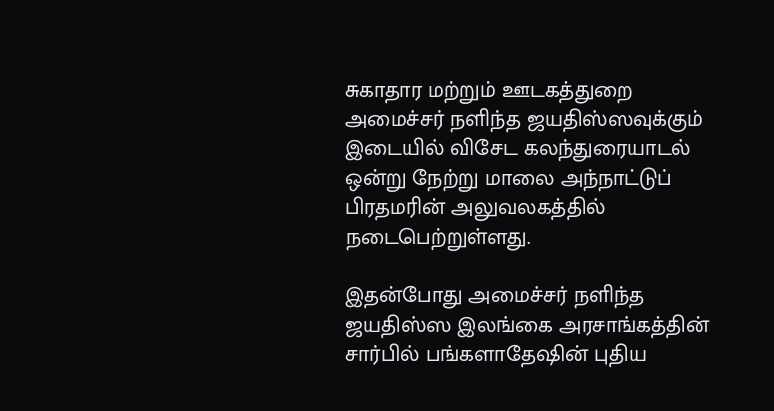சுகாதார மற்றும் ஊடகத்துறை அமைச்சர் நளிந்த ஜயதிஸ்ஸவுக்கும் இடையில் விசேட கலந்துரையாடல் ஒன்று நேற்று மாலை அந்நாட்டுப் பிரதமரின் அலுவலகத்தில் நடைபெற்றுள்ளது.

இதன்போது அமைச்சர் நளிந்த ஜயதிஸ்ஸ இலங்கை அரசாங்கத்தின் சார்பில் பங்களாதேஷின் புதிய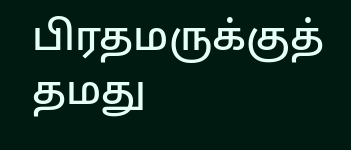பிரதமருக்குத் தமது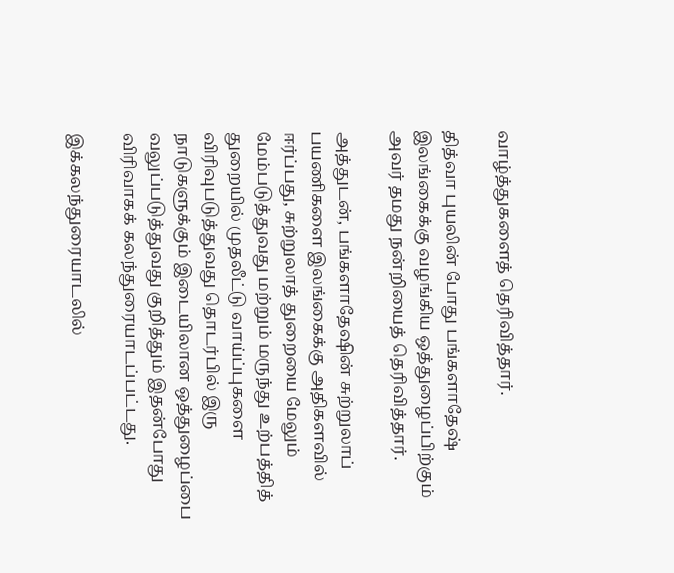வாழ்த்துகளைத் தெரிவித்தார்.

தித்வா புயலின் போது பங்களாதேஷ் இலங்கைக்கு வழங்கிய ஒத்துழைப்பிற்கும் அவர் தமது நன்றியைத் தெரிவித்தார்.

அத்துடன், பங்களாதேஷின் சுற்றுலாப் பயணிகளை இலங்கைக்கு அதிகளவில் ஈர்ப்பது, சுற்றுலாத் துறையை மேலும் மேம்படுத்துவது மற்றும் மருந்து உற்பத்தித் துறையில் முதலீட்டு வாய்ப்புகளை விரிவுபடுத்துவது தொடர்பில் இரு நாடுகளுக்கும் இடையிலான ஒத்துழைப்பை வலுப்படுத்துவது குறித்தும் இதன்போது விரிவாகக் கலந்துரையாடப்பட்டது.

இக்கலந்துரையாடலில்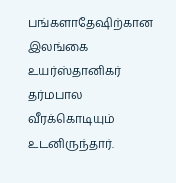பங்களாதேஷிற்கான இலங்கை உயர்ஸ்தானிகர் தர்மபால வீரக்கொடியும் உடனிருந்தார்.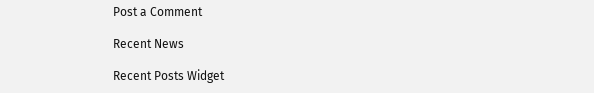Post a Comment

Recent News

Recent Posts Widget